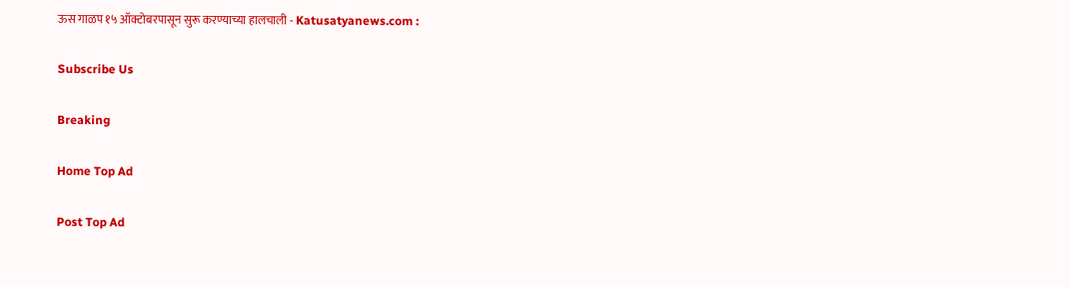ऊस गाळप १५ ऑक्टोबरपासून सुरू करण्याच्या हालचाली - Katusatyanews.com :

Subscribe Us

Breaking

Home Top Ad

Post Top Ad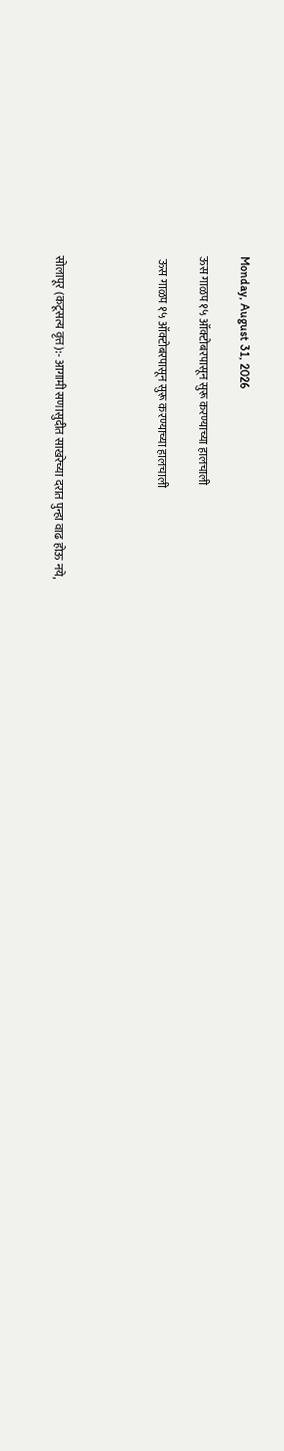Monday, August 31, 2026

ऊस गाळप १५ ऑक्टोबरपासून सुरू करण्याच्या हालचाली

 ऊस गाळप १५ ऑक्टोबरपासून सुरू करण्याच्या हालचाली




सोलापूर (कटूसत्य वृत्त):- आगामी सणासुदीत साखरेच्या दरात पुन्हा वाढ होऊ नये,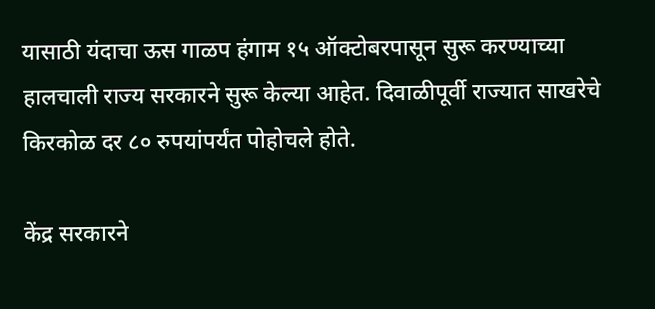यासाठी यंदाचा ऊस गाळप हंगाम १५ ऑक्टोबरपासून सुरू करण्याच्या हालचाली राज्य सरकारने सुरू केल्या आहेत. दिवाळीपूर्वी राज्यात साखरेचे किरकोळ दर ८० रुपयांपर्यंत पोहोचले होते.

केंद्र सरकारने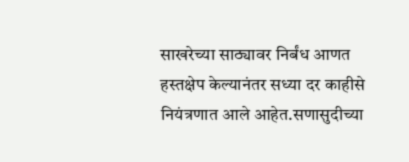साखरेच्या साठ्यावर निर्बंध आणत हस्तक्षेप केल्यानंतर सध्या दर काहीसे नियंत्रणात आले आहेत.सणासुदीच्या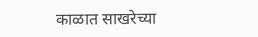काळात साखरेच्या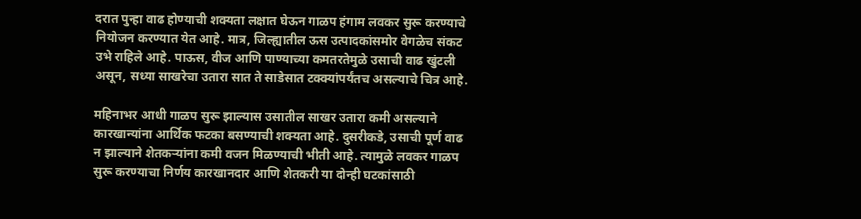दरात पुन्हा वाढ होण्याची शक्यता लक्षात घेऊन गाळप हंगाम लवकर सुरू करण्याचे नियोजन करण्यात येत आहे. मात्र, जिल्ह्यातील ऊस उत्पादकांसमोर वेगळेच संकट उभे राहिले आहे. पाऊस, वीज आणि पाण्याच्या कमतरतेमुळे उसाची वाढ खुंटली असून, सध्या साखरेचा उतारा सात ते साडेसात टक्क्यांपर्यंतच असल्याचे चित्र आहे.

महिनाभर आधी गाळप सुरू झाल्यास उसातील साखर उतारा कमी असल्याने कारखान्यांना आर्थिक फटका बसण्याची शक्यता आहे. दुसरीकडे, उसाची पूर्ण वाढ न झाल्याने शेतकऱ्यांना कमी वजन मिळण्याची भीती आहे. त्यामुळे लवकर गाळप सुरू करण्याचा निर्णय कारखानदार आणि शेतकरी या दोन्ही घटकांसाठी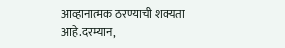आव्हानात्मक ठरण्याची शक्यता आहे.दरम्यान,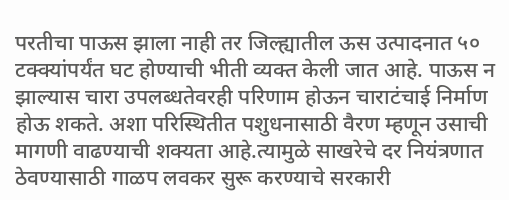परतीचा पाऊस झाला नाही तर जिल्ह्यातील ऊस उत्पादनात ५० टक्क्यांपर्यंत घट होण्याची भीती व्यक्त केली जात आहे. पाऊस न झाल्यास चारा उपलब्धतेवरही परिणाम होऊन चाराटंचाई निर्माण होऊ शकते. अशा परिस्थितीत पशुधनासाठी वैरण म्हणून उसाची मागणी वाढण्याची शक्यता आहे.त्यामुळे साखरेचे दर नियंत्रणात ठेवण्यासाठी गाळप लवकर सुरू करण्याचे सरकारी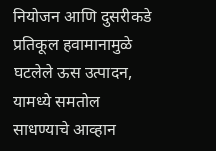नियोजन आणि दुसरीकडे प्रतिकूल हवामानामुळे घटलेले ऊस उत्पादन, यामध्ये समतोल साधण्याचे आव्हान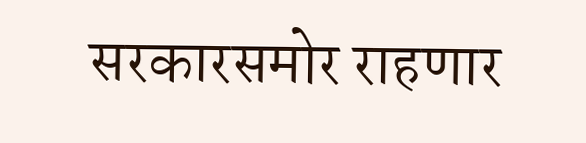सरकारसमोर राहणार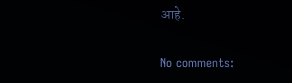आहे.

No comments: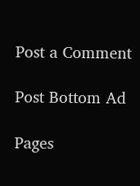Post a Comment

Post Bottom Ad

Pages